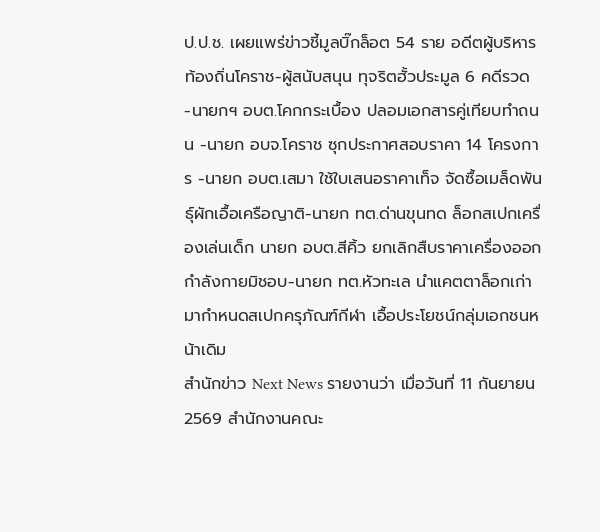ป.ป.ช. เผยแพร่ข่าวชี้มูลบิ๊กล็อต 54 ราย อดีตผู้บริหารท้องถิ่นโคราช-ผู้สนับสนุน ทุจริตฮั้วประมูล 6 คดีรวด -นายกฯ อบต.โคกกระเบื้อง ปลอมเอกสารคู่เทียบทำถนน -นายก อบจ.โคราช ซุกประกาศสอบราคา 14 โครงการ -นายก อบต.เสมา ใช้ใบเสนอราคาเท็จ จัดซื้อเมล็ดพันธุ์ผักเอื้อเครือญาติ-นายก ทต.ด่านขุนทด ล็อกสเปกเครื่องเล่นเด็ก นายก อบต.สีคิ้ว ยกเลิกสืบราคาเครื่องออกกำลังกายมิชอบ-นายก ทต.หัวทะเล นำแคตตาล็อกเก่ามากำหนดสเปกครุภัณฑ์กีฬา เอื้อประโยชน์กลุ่มเอกชนหน้าเดิม
สำนักข่าว Next News รายงานว่า เมื่อวันที่ 11 กันยายน 2569 สำนักงานคณะ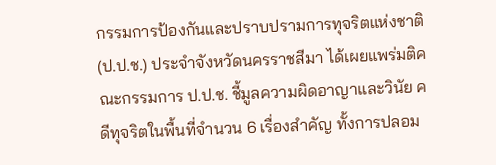กรรมการป้องกันและปราบปรามการทุจริตแห่งชาติ (ป.ป.ช.) ประจำจังหวัดนครราชสีมา ได้เผยแพร่มติคณะกรรมการ ป.ป.ช. ชี้มูลความผิดอาญาและวินัย คดีทุจริตในพื้นที่จำนวน 6 เรื่องสำคัญ ทั้งการปลอม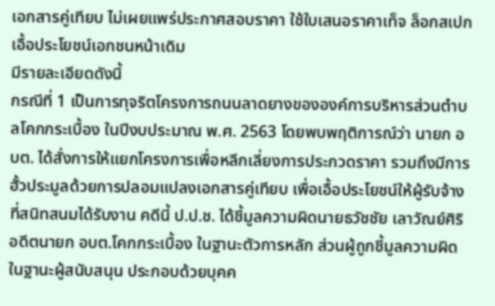เอกสารคู่เทียบ ไม่เผยแพร่ประกาศสอบราคา ใช้ใบเสนอราคาเท็จ ล็อกสเปก เอื้อประโยชน์เอกชนหน้าเดิม
มีรายละเอียดดังนี้
กรณีที่ 1 เป็นการทุจริตโครงการถนนลาดยางขององค์การบริหารส่วนตำบลโคกกระเบื้อง ในปีงบประมาณ พ.ศ. 2563 โดยพบพฤติการณ์ว่า นายก อบต. ได้สั่งการให้แยกโครงการเพื่อหลีกเลี่ยงการประกวดราคา รวมถึงมีการฮั้วประมูลด้วยการปลอมแปลงเอกสารคู่เทียบ เพื่อเอื้อประโยชน์ให้ผู้รับจ้างที่สนิทสนมได้รับงาน คดีนี้ ป.ป.ช. ได้ชี้มูลความผิดนายธวัชชัย เลาวัณย์ศิริ อดีตนายก อบต.โคกกระเบื้อง ในฐานะตัวการหลัก ส่วนผู้ถูกชี้มูลความผิดในฐานะผู้สนับสนุน ประกอบด้วยบุคค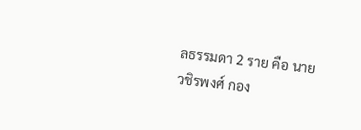ลธรรมดา 2 ราย คือ นายวชิรพงศ์ กอง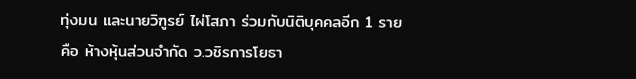ทุ่งมน และนายวิฑูรย์ ไผ่โสภา ร่วมกับนิติบุคคลอีก 1 ราย คือ ห้างหุ้นส่วนจำกัด ว.วชิรการโยธา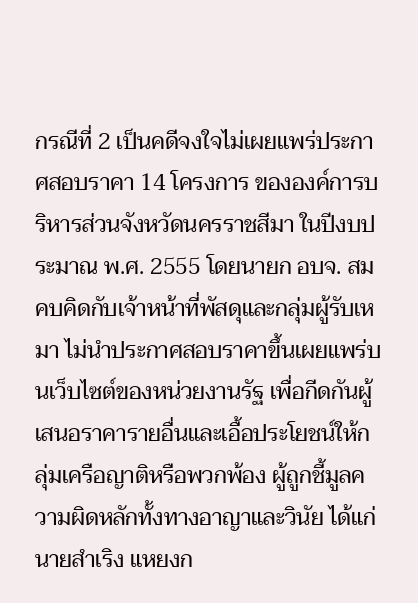กรณีที่ 2 เป็นคดีจงใจไม่เผยแพร่ประกาศสอบราคา 14 โครงการ ขององค์การบริหารส่วนจังหวัดนครราชสีมา ในปีงบประมาณ พ.ศ. 2555 โดยนายก อบจ. สมคบคิดกับเจ้าหน้าที่พัสดุและกลุ่มผู้รับเหมา ไม่นำประกาศสอบราคาขึ้นเผยแพร่บนเว็บไซต์ของหน่วยงานรัฐ เพื่อกีดกันผู้เสนอราคารายอื่นและเอื้อประโยชน์ให้กลุ่มเครือญาติหรือพวกพ้อง ผู้ถูกชี้มูลความผิดหลักทั้งทางอาญาและวินัย ได้แก่ นายสำเริง แหยงก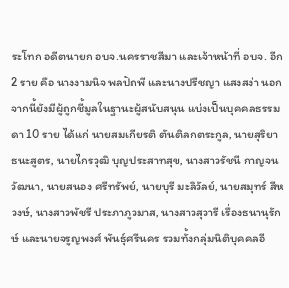ระโทก อดีตนายก อบจ.นครราชสีมา และเจ้าหน้าที่ อบจ. อีก 2 ราย คือ นางงามนิจ พลปัถพี และนางปรีชญา แสงสง่า นอกจากนี้ยังมีผู้ถูกชี้มูลในฐานะผู้สนับสนุน แบ่งเป็นบุคคลธรรมดา 10 ราย ได้แก่ นายสมเกียรติ ตันติลกตระกูล, นายสุริยา ธนะสูตร, นายไกรวุฒิ บุญประสาทสุข, นางสาวรัชนี กาญจนวัฒนา, นายสนอง ศรีทรัพย์, นายบุรี มะลิวัลย์, นายสมุทร์ สีหวงษ์, นางสาวพัชรี ประภาภูวมาส, นางสาวสุวารี เรื่องธนานุรักษ์ และนายจรูญพงศ์ พันธุ์ศรีนคร รวมทั้งกลุ่มนิติบุคคลอี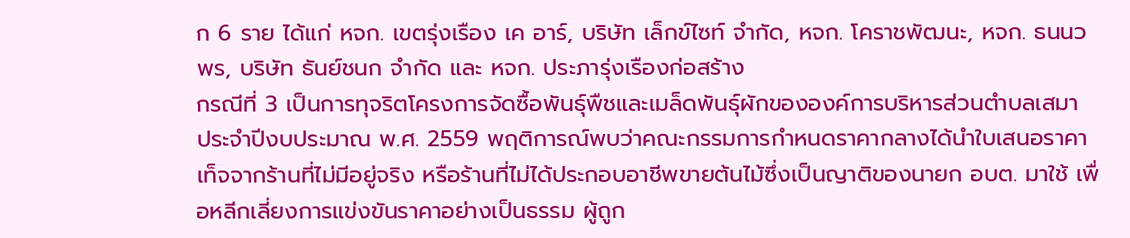ก 6 ราย ได้แก่ หจก. เขตรุ่งเรือง เค อาร์, บริษัท เล็กข์ไซท์ จำกัด, หจก. โคราชพัฒนะ, หจก. ธนนวพร, บริษัท ธันย์ชนก จำกัด และ หจก. ประภารุ่งเรืองก่อสร้าง
กรณีที่ 3 เป็นการทุจริตโครงการจัดซื้อพันธุ์พืชและเมล็ดพันธุ์ผักขององค์การบริหารส่วนตำบลเสมา ประจำปีงบประมาณ พ.ศ. 2559 พฤติการณ์พบว่าคณะกรรมการกำหนดราคากลางได้นำใบเสนอราคาเท็จจากร้านที่ไม่มีอยู่จริง หรือร้านที่ไม่ได้ประกอบอาชีพขายต้นไม้ซึ่งเป็นญาติของนายก อบต. มาใช้ เพื่อหลีกเลี่ยงการแข่งขันราคาอย่างเป็นธรรม ผู้ถูก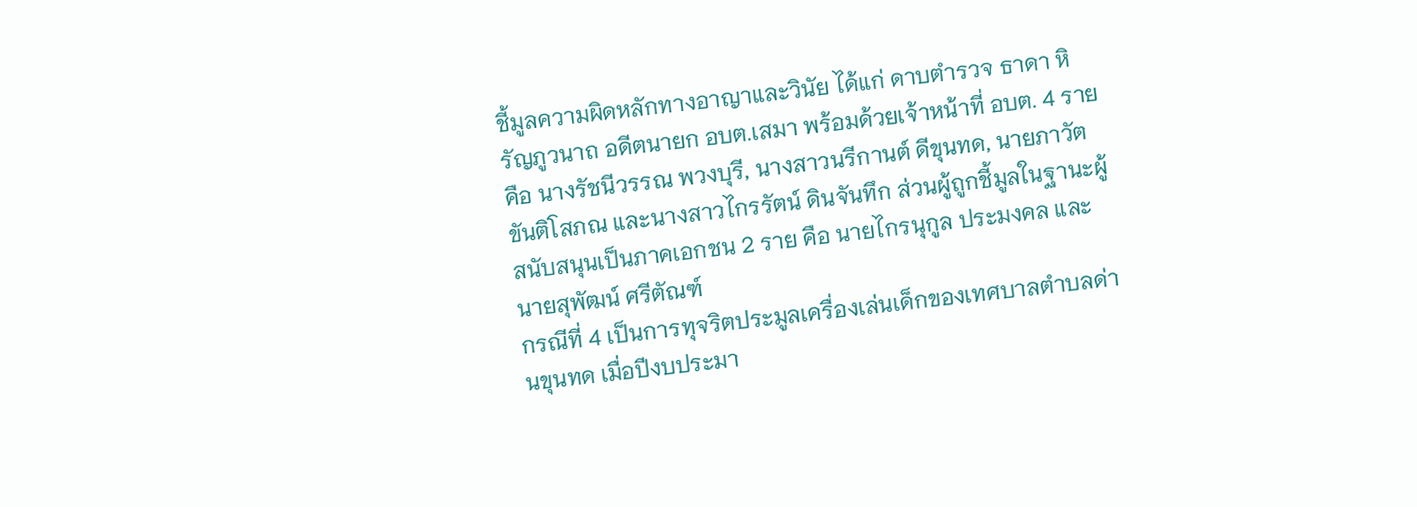ชี้มูลความผิดหลักทางอาญาและวินัย ได้แก่ ดาบตำรวจ ธาดา หิรัญภูวนาถ อดีตนายก อบต.เสมา พร้อมด้วยเจ้าหน้าที่ อบต. 4 ราย คือ นางรัชนีวรรณ พวงบุรี, นางสาวนรีกานต์ ดีขุนทด, นายภาวัต ขันติโสภณ และนางสาวไกรรัตน์ ดินจันทึก ส่วนผู้ถูกชี้มูลในฐานะผู้สนับสนุนเป็นภาคเอกชน 2 ราย คือ นายไกรนุกูล ประมงคล และนายสุพัฒน์ ศรีตัณฑ์
กรณีที่ 4 เป็นการทุจริตประมูลเครื่องเล่นเด็กของเทศบาลตำบลด่านขุนทด เมื่อปีงบประมา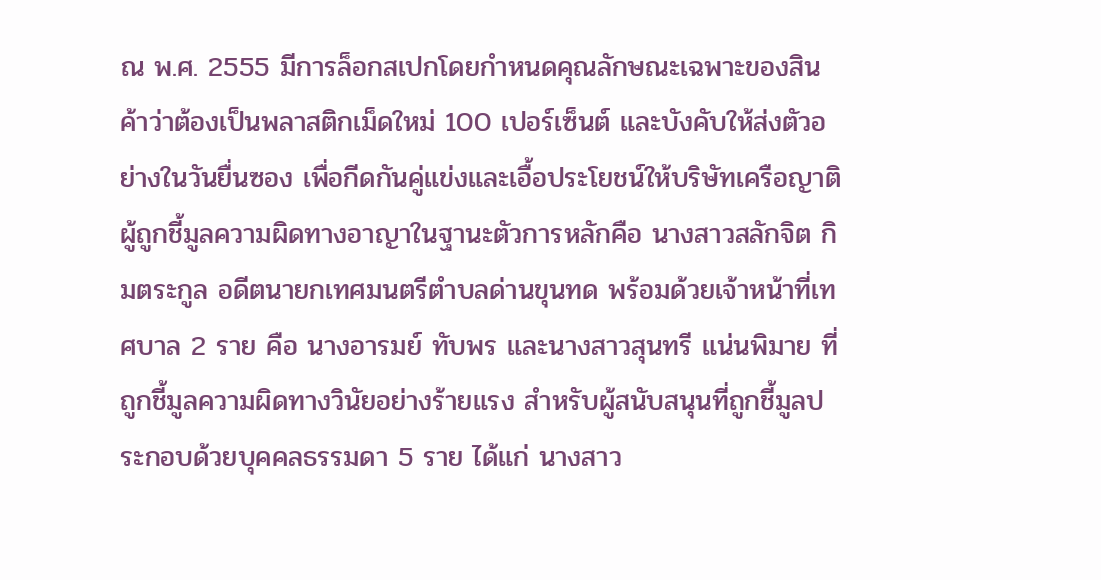ณ พ.ศ. 2555 มีการล็อกสเปกโดยกำหนดคุณลักษณะเฉพาะของสินค้าว่าต้องเป็นพลาสติกเม็ดใหม่ 100 เปอร์เซ็นต์ และบังคับให้ส่งตัวอย่างในวันยื่นซอง เพื่อกีดกันคู่แข่งและเอื้อประโยชน์ให้บริษัทเครือญาติ ผู้ถูกชี้มูลความผิดทางอาญาในฐานะตัวการหลักคือ นางสาวสลักจิต กิมตระกูล อดีตนายกเทศมนตรีตำบลด่านขุนทด พร้อมด้วยเจ้าหน้าที่เทศบาล 2 ราย คือ นางอารมย์ ทับพร และนางสาวสุนทรี แน่นพิมาย ที่ถูกชี้มูลความผิดทางวินัยอย่างร้ายแรง สำหรับผู้สนับสนุนที่ถูกชี้มูลประกอบด้วยบุคคลธรรมดา 5 ราย ได้แก่ นางสาว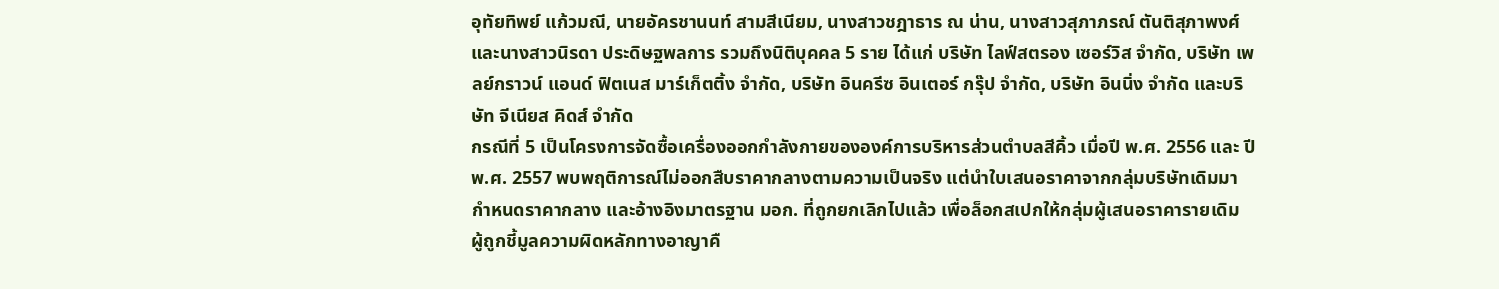อุทัยทิพย์ แก้วมณี, นายอัครชานนท์ สามสีเนียม, นางสาวชฎาธาร ณ น่าน, นางสาวสุภาภรณ์ ตันติสุภาพงศ์ และนางสาวนิรดา ประดิษฐพลการ รวมถึงนิติบุคคล 5 ราย ได้แก่ บริษัท ไลฟ์สตรอง เซอร์วิส จำกัด, บริษัท เพลย์กราวน์ แอนด์ ฟิตเนส มาร์เก็ตติ้ง จำกัด, บริษัท อินครีซ อินเตอร์ กรุ๊ป จำกัด, บริษัท อินนิ่ง จำกัด และบริษัท จีเนียส คิดส์ จำกัด
กรณีที่ 5 เป็นโครงการจัดซื้อเครื่องออกกำลังกายขององค์การบริหารส่วนตำบลสีคิ้ว เมื่อปี พ.ศ. 2556 และ ปี พ.ศ. 2557 พบพฤติการณ์ไม่ออกสืบราคากลางตามความเป็นจริง แต่นำใบเสนอราคาจากกลุ่มบริษัทเดิมมากำหนดราคากลาง และอ้างอิงมาตรฐาน มอก. ที่ถูกยกเลิกไปแล้ว เพื่อล็อกสเปกให้กลุ่มผู้เสนอราคารายเดิม ผู้ถูกชี้มูลความผิดหลักทางอาญาคื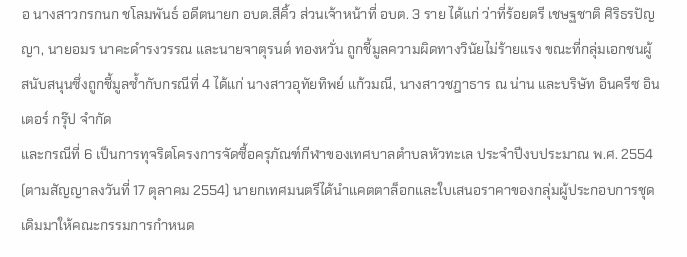อ นางสาวกรกนก ชโลมพันธ์ อดีตนายก อบต.สีคิ้ว ส่วนเจ้าหน้าที่ อบต. 3 ราย ได้แก่ ว่าที่ร้อยตรี เชษฐชาติ ศิริธรปัญญา, นายอมร นาคะดำรงวรรณ และนายจาตุรนต์ ทองหวั่น ถูกชี้มูลความผิดทางวินัยไม่ร้ายแรง ขณะที่กลุ่มเอกชนผู้สนับสนุนซึ่งถูกชี้มูลซ้ำกับกรณีที่ 4 ได้แก่ นางสาวอุทัยทิพย์ แก้วมณี, นางสาวชฎาธาร ณ น่าน และบริษัท อินครีซ อินเตอร์ กรุ๊ป จำกัด
และกรณีที่ 6 เป็นการทุจริตโครงการจัดซื้อครุภัณฑ์กีฬาของเทศบาลตำบลหัวทะเล ประจำปีงบประมาณ พ.ศ. 2554 (ตามสัญญาลงวันที่ 17 ตุลาคม 2554) นายกเทศมนตรีได้นำแคตตาล็อกและใบเสนอราคาของกลุ่มผู้ประกอบการชุดเดิมมาให้คณะกรรมการกำหนด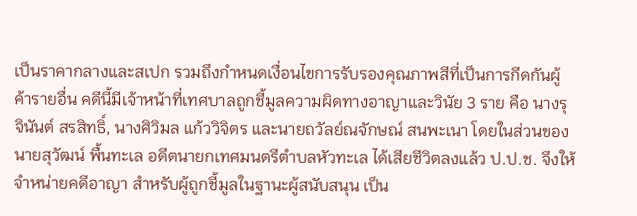เป็นราคากลางและสเปก รวมถึงกำหนดเงื่อนไขการรับรองคุณภาพสีที่เป็นการกีดกันผู้ค้ารายอื่น คดีนี้มีเจ้าหน้าที่เทศบาลถูกชี้มูลความผิดทางอาญาและวินัย 3 ราย คือ นางรุจินันต์ สรสิทธิ์, นางศิวิมล แก้ววิจิตร และนายถวัลย์ณจักษณ์ สนพะเนา โดยในส่วนของนายสุวัฒน์ พื้นทะเล อดีตนายกเทศมนตรีตำบลหัวทะเล ได้เสียชีวิตลงแล้ว ป.ป.ช. จึงให้จำหน่ายคดีอาญา สำหรับผู้ถูกชี้มูลในฐานะผู้สนับสนุน เป็น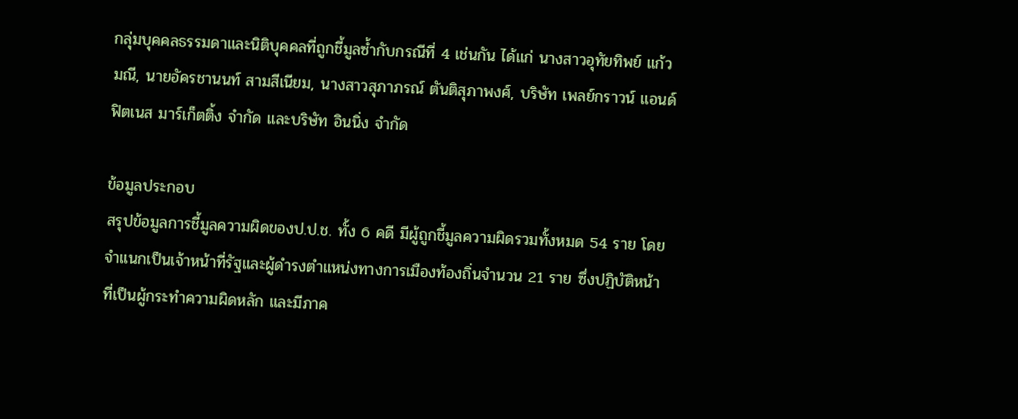กลุ่มบุคคลธรรมดาและนิติบุคคลที่ถูกชี้มูลซ้ำกับกรณีที่ 4 เช่นกัน ได้แก่ นางสาวอุทัยทิพย์ แก้วมณี, นายอัครชานนท์ สามสีเนียม, นางสาวสุภาภรณ์ ตันติสุภาพงศ์, บริษัท เพลย์กราวน์ แอนด์ ฟิตเนส มาร์เก็ตติ้ง จำกัด และบริษัท อินนิ่ง จำกัด

ข้อมูลประกอบ
สรุปข้อมูลการชี้มูลความผิดของป.ป.ช. ทั้ง 6 คดี มีผู้ถูกชี้มูลความผิดรวมทั้งหมด 54 ราย โดยจำแนกเป็นเจ้าหน้าที่รัฐและผู้ดำรงตำแหน่งทางการเมืองท้องถิ่นจำนวน 21 ราย ซึ่งปฏิบัติหน้าที่เป็นผู้กระทำความผิดหลัก และมีภาค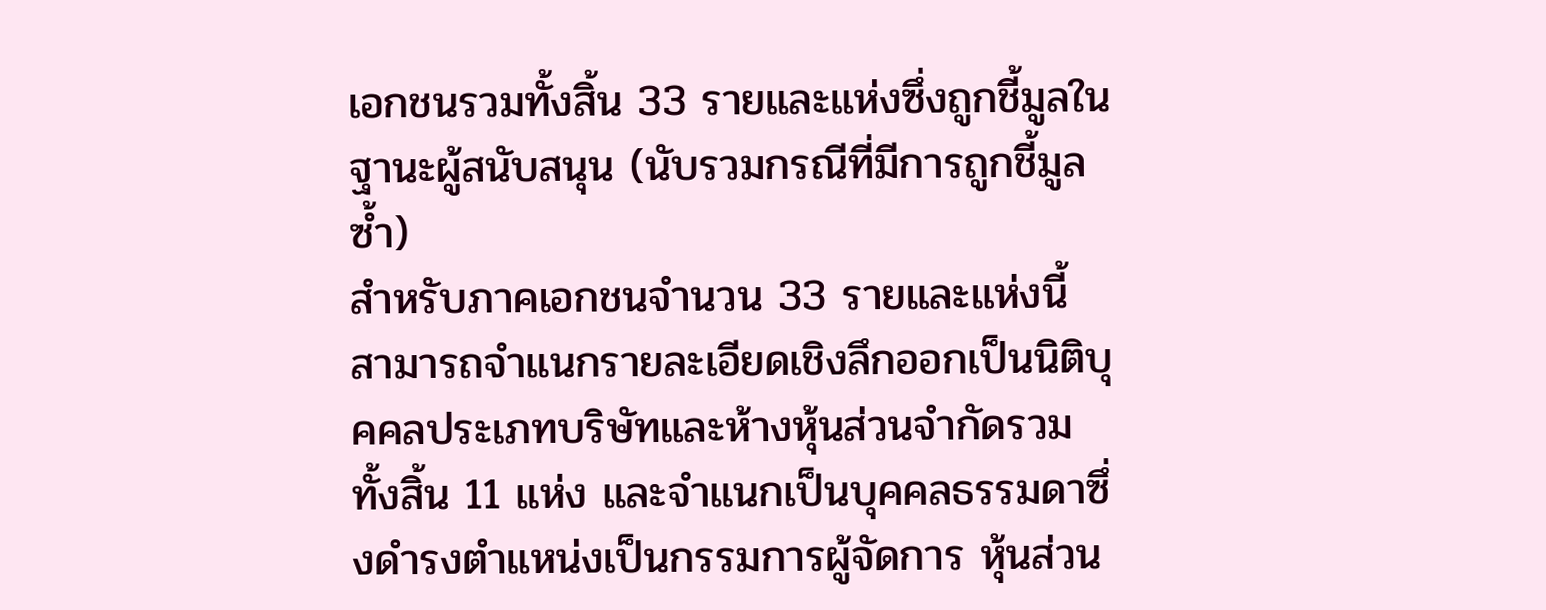เอกชนรวมทั้งสิ้น 33 รายและแห่งซึ่งถูกชี้มูลในฐานะผู้สนับสนุน (นับรวมกรณีที่มีการถูกชี้มูลซ้ำ)
สำหรับภาคเอกชนจำนวน 33 รายและแห่งนี้ สามารถจำแนกรายละเอียดเชิงลึกออกเป็นนิติบุคคลประเภทบริษัทและห้างหุ้นส่วนจำกัดรวมทั้งสิ้น 11 แห่ง และจำแนกเป็นบุคคลธรรมดาซึ่งดำรงตำแหน่งเป็นกรรมการผู้จัดการ หุ้นส่วน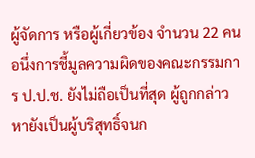ผู้จัดการ หรือผู้เกี่ยวข้อง จำนวน 22 คน
อนึ่งการชี้มูลความผิดของคณะกรรมการ ป.ป.ช. ยังไม่ถือเป็นที่สุด ผู้ถูกกล่าวหายังเป็นผู้บริสุทธิ์จนก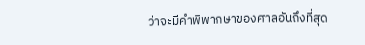ว่าจะมีคำพิพากษาของศาลอันถึงที่สุด